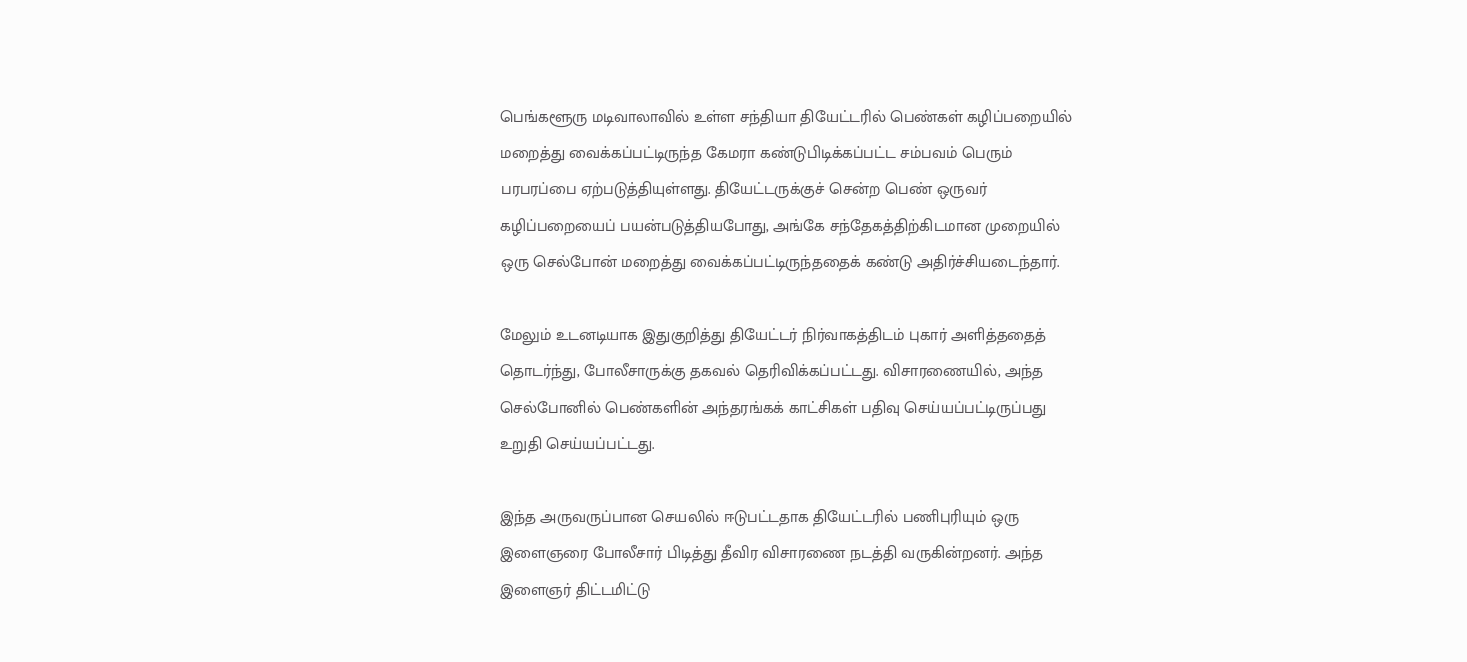பெங்களூரு மடிவாலாவில் உள்ள சந்தியா தியேட்டரில் பெண்கள் கழிப்பறையில் மறைத்து வைக்கப்பட்டிருந்த கேமரா கண்டுபிடிக்கப்பட்ட சம்பவம் பெரும் பரபரப்பை ஏற்படுத்தியுள்ளது. தியேட்டருக்குச் சென்ற பெண் ஒருவர் கழிப்பறையைப் பயன்படுத்தியபோது, அங்கே சந்தேகத்திற்கிடமான முறையில் ஒரு செல்போன் மறைத்து வைக்கப்பட்டிருந்ததைக் கண்டு அதிர்ச்சியடைந்தார்.

மேலும் உடனடியாக இதுகுறித்து தியேட்டர் நிர்வாகத்திடம் புகார் அளித்ததைத் தொடர்ந்து, போலீசாருக்கு தகவல் தெரிவிக்கப்பட்டது. விசாரணையில், அந்த செல்போனில் பெண்களின் அந்தரங்கக் காட்சிகள் பதிவு செய்யப்பட்டிருப்பது உறுதி செய்யப்பட்டது.

இந்த அருவருப்பான செயலில் ஈடுபட்டதாக தியேட்டரில் பணிபுரியும் ஒரு இளைஞரை போலீசார் பிடித்து தீவிர விசாரணை நடத்தி வருகின்றனர். அந்த இளைஞர் திட்டமிட்டு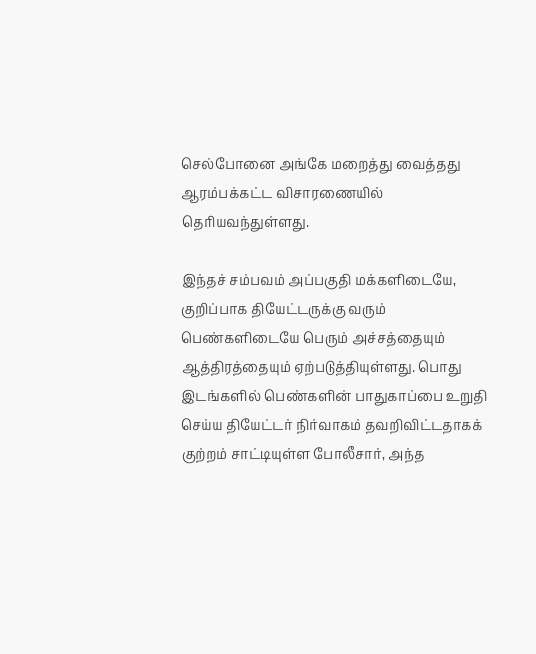செல்போனை அங்கே மறைத்து வைத்தது ஆரம்பக்கட்ட விசாரணையில் தெரியவந்துள்ளது.

இந்தச் சம்பவம் அப்பகுதி மக்களிடையே, குறிப்பாக தியேட்டருக்கு வரும் பெண்களிடையே பெரும் அச்சத்தையும் ஆத்திரத்தையும் ஏற்படுத்தியுள்ளது. பொது இடங்களில் பெண்களின் பாதுகாப்பை உறுதி செய்ய தியேட்டர் நிர்வாகம் தவறிவிட்டதாகக் குற்றம் சாட்டியுள்ள போலீசார், அந்த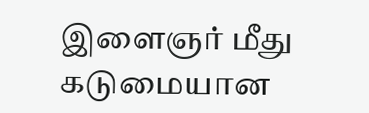இளைஞர் மீது கடுமையான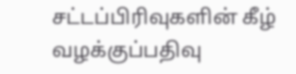சட்டப்பிரிவுகளின் கீழ் வழக்குப்பதிவு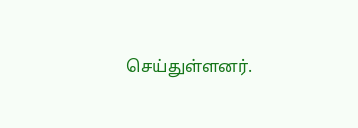செய்துள்ளனர்.